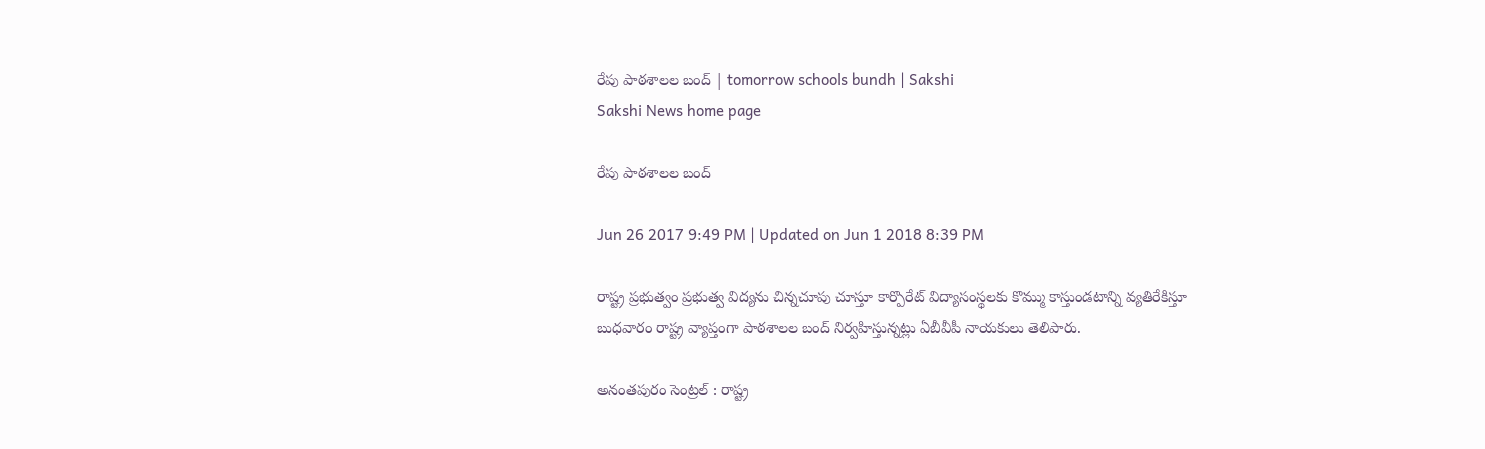రేపు పాఠశాలల బంద్‌ | tomorrow schools bundh | Sakshi
Sakshi News home page

రేపు పాఠశాలల బంద్‌

Jun 26 2017 9:49 PM | Updated on Jun 1 2018 8:39 PM

రాష్ట్ర ప్రభుత్వం ప్రభుత్వ విద్యను చిన్నచూపు చూస్తూ కార్పొరేట్‌ విద్యాసంస్థలకు కొమ్ము కాస్తుండటాన్ని వ్యతిరేకిస్తూ బుధవారం రాష్ట్ర వ్యాప్తంగా పాఠశాలల బంద్‌ నిర్వహిస్తున్నట్లు ఏబీవీపీ నాయకులు తెలిపారు.

అనంతపురం సెంట్రల్‌ : రాష్ట్ర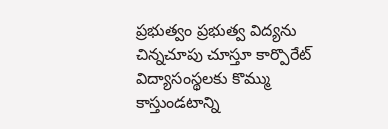ప్రభుత్వం ప్రభుత్వ విద్యను చిన్నచూపు చూస్తూ కార్పొరేట్‌ విద్యాసంస్థలకు కొమ్ము కాస్తుండటాన్ని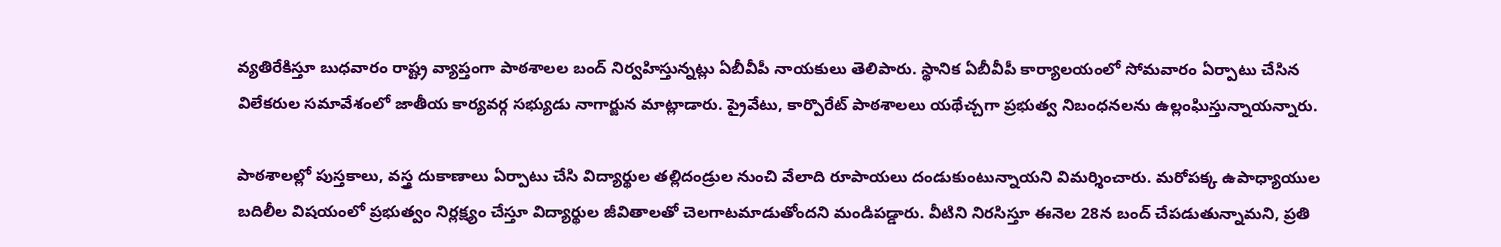వ్యతిరేకిస్తూ బుధవారం రాష్ట్ర వ్యాప్తంగా పాఠశాలల బంద్‌ నిర్వహిస్తున్నట్లు ఏబీవీపీ నాయకులు తెలిపారు. స్థానిక ఏబీవీపీ కార్యాలయంలో సోమవారం ఏర్పాటు చేసిన విలేకరుల సమావేశంలో జాతీయ కార్యవర్గ సభ్యుడు నాగార్జున మాట్లాడారు. ప్రైవేటు, కార్పొరేట్‌ పాఠశాలలు యథేచ్చగా ప్రభుత్వ నిబంధనలను ఉల్లంఘిస్తున్నాయన్నారు.

పాఠశాలల్లో పుస్తకాలు, వస్త్ర దుకాణాలు ఏర్పాటు చేసి విద్యార్థుల తల్లిదండ్రుల నుంచి వేలాది రూపాయలు దండుకుంటున్నాయని విమర్శించారు. మరోపక్క ఉపాధ్యాయుల బదిలీల విషయంలో ప్రభుత్వం నిర్లక్ష్యం చేస్తూ విద్యార్థుల జీవితాలతో చెలగాటమాడుతోందని మండిపడ్డారు. వీటిని నిరసిస్తూ ఈనెల 28న బంద్‌ చేపడుతున్నామని, ప్రతి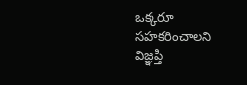ఒక్కరూ సహకరించాలని విజ్ఞప్తి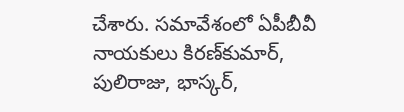చేశారు. సమావేశంలో ఏపీబీవీ నాయకులు కిరణ్‌కుమార్, పులిరాజు, భాస్కర్,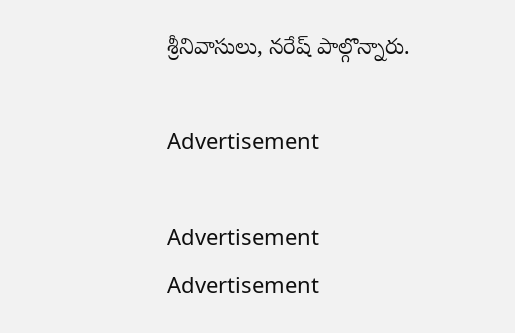శ్రీనివాసులు, నరేష్‌ పాల్గొన్నారు.

Advertisement

Advertisement
Advertisement